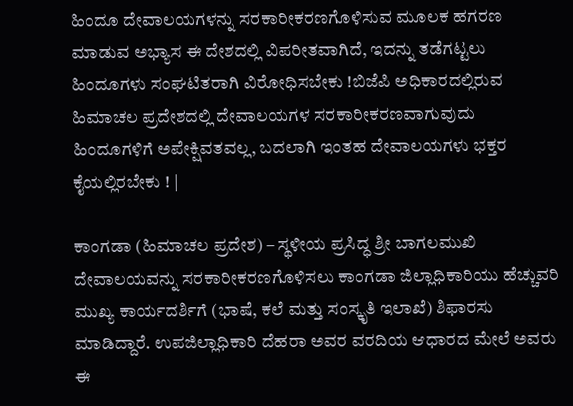ಹಿಂದೂ ದೇವಾಲಯಗಳನ್ನು ಸರಕಾರೀಕರಣಗೊಳಿಸುವ ಮೂಲಕ ಹಗರಣ ಮಾಡುವ ಅಭ್ಯಾಸ ಈ ದೇಶದಲ್ಲಿ ವಿಪರೀತವಾಗಿದೆ, ಇದನ್ನು ತಡೆಗಟ್ಟಲು ಹಿಂದೂಗಳು ಸಂಘಟಿತರಾಗಿ ವಿರೋಧಿಸಬೇಕು !ಬಿಜೆಪಿ ಅಧಿಕಾರದಲ್ಲಿರುವ ಹಿಮಾಚಲ ಪ್ರದೇಶದಲ್ಲಿ ದೇವಾಲಯಗಳ ಸರಕಾರೀಕರಣವಾಗುವುದು ಹಿಂದೂಗಳಿಗೆ ಅಪೇಕ್ಷಿವತವಲ್ಲ, ಬದಲಾಗಿ ಇಂತಹ ದೇವಾಲಯಗಳು ಭಕ್ತರ ಕೈಯಲ್ಲಿರಬೇಕು ! |

ಕಾಂಗಡಾ (ಹಿಮಾಚಲ ಪ್ರದೇಶ) – ಸ್ಥಳೀಯ ಪ್ರಸಿದ್ಧ ಶ್ರೀ ಬಾಗಲಮುಖಿ ದೇವಾಲಯವನ್ನು ಸರಕಾರೀಕರಣಗೊಳಿಸಲು ಕಾಂಗಡಾ ಜಿಲ್ಲಾಧಿಕಾರಿಯು ಹೆಚ್ಚುವರಿ ಮುಖ್ಯ ಕಾರ್ಯದರ್ಶಿಗೆ (ಭಾಷೆ, ಕಲೆ ಮತ್ತು ಸಂಸ್ಕೃತಿ ಇಲಾಖೆ) ಶಿಫಾರಸು ಮಾಡಿದ್ದಾರೆ. ಉಪಜಿಲ್ಲಾಧಿಕಾರಿ ದೆಹರಾ ಅವರ ವರದಿಯ ಆಧಾರದ ಮೇಲೆ ಅವರು ಈ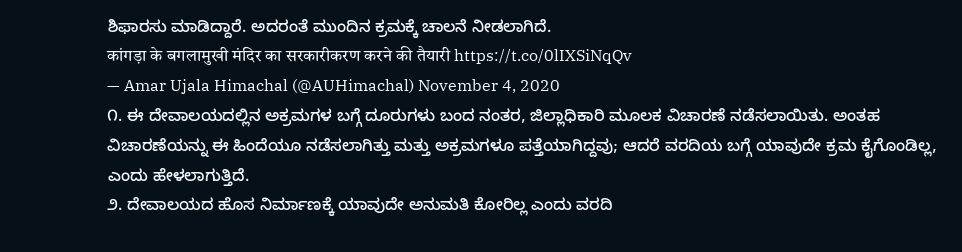ಶಿಫಾರಸು ಮಾಡಿದ್ದಾರೆ. ಅದರಂತೆ ಮುಂದಿನ ಕ್ರಮಕ್ಕೆ ಚಾಲನೆ ನೀಡಲಾಗಿದೆ.
कांगड़ा के बगलामुखी मंदिर का सरकारीकरण करने की तैयारी https://t.co/0lIXSiNqQv
— Amar Ujala Himachal (@AUHimachal) November 4, 2020
೧. ಈ ದೇವಾಲಯದಲ್ಲಿನ ಅಕ್ರಮಗಳ ಬಗ್ಗೆ ದೂರುಗಳು ಬಂದ ನಂತರ, ಜಿಲ್ಲಾಧಿಕಾರಿ ಮೂಲಕ ವಿಚಾರಣೆ ನಡೆಸಲಾಯಿತು. ಅಂತಹ ವಿಚಾರಣೆಯನ್ನು ಈ ಹಿಂದೆಯೂ ನಡೆಸಲಾಗಿತ್ತು ಮತ್ತು ಅಕ್ರಮಗಳೂ ಪತ್ತೆಯಾಗಿದ್ದವು; ಆದರೆ ವರದಿಯ ಬಗ್ಗೆ ಯಾವುದೇ ಕ್ರಮ ಕೈಗೊಂಡಿಲ್ಲ, ಎಂದು ಹೇಳಲಾಗುತ್ತಿದೆ.
೨. ದೇವಾಲಯದ ಹೊಸ ನಿರ್ಮಾಣಕ್ಕೆ ಯಾವುದೇ ಅನುಮತಿ ಕೋರಿಲ್ಲ ಎಂದು ವರದಿ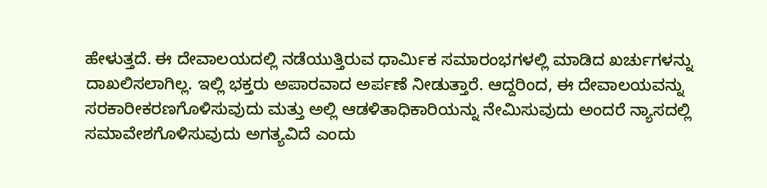ಹೇಳುತ್ತದೆ. ಈ ದೇವಾಲಯದಲ್ಲಿ ನಡೆಯುತ್ತಿರುವ ಧಾರ್ಮಿಕ ಸಮಾರಂಭಗಳಲ್ಲಿ ಮಾಡಿದ ಖರ್ಚುಗಳನ್ನು ದಾಖಲಿಸಲಾಗಿಲ್ಲ. ಇಲ್ಲಿ ಭಕ್ತರು ಅಪಾರವಾದ ಅರ್ಪಣೆ ನೀಡುತ್ತಾರೆ. ಆದ್ದರಿಂದ, ಈ ದೇವಾಲಯವನ್ನು ಸರಕಾರೀಕರಣಗೊಳಿಸುವುದು ಮತ್ತು ಅಲ್ಲಿ ಆಡಳಿತಾಧಿಕಾರಿಯನ್ನು ನೇಮಿಸುವುದು ಅಂದರೆ ನ್ಯಾಸದಲ್ಲಿ ಸಮಾವೇಶಗೊಳಿಸುವುದು ಅಗತ್ಯವಿದೆ ಎಂದು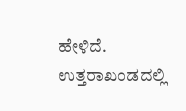ಹೇಳಿದೆ.
ಉತ್ತರಾಖಂಡದಲ್ಲಿ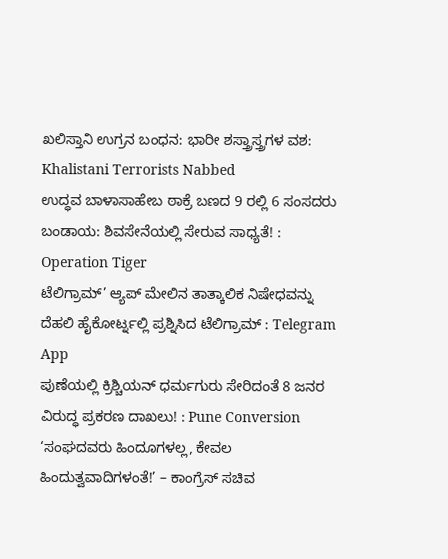ಖಲಿಸ್ತಾನಿ ಉಗ್ರನ ಬಂಧನ: ಭಾರೀ ಶಸ್ತ್ರಾಸ್ತ್ರಗಳ ವಶ: Khalistani Terrorists Nabbed
ಉದ್ಧವ ಬಾಳಾಸಾಹೇಬ ಠಾಕ್ರೆ ಬಣದ 9 ರಲ್ಲಿ 6 ಸಂಸದರು ಬಂಡಾಯ: ಶಿವಸೇನೆಯಲ್ಲಿ ಸೇರುವ ಸಾಧ್ಯತೆ! : Operation Tiger
ಟೆಲಿಗ್ರಾಮ್’ ಆ್ಯಪ್ ಮೇಲಿನ ತಾತ್ಕಾಲಿಕ ನಿಷೇಧವನ್ನು ದೆಹಲಿ ಹೈಕೋರ್ಟ್ನಲ್ಲಿ ಪ್ರಶ್ನಿಸಿದ ಟೆಲಿಗ್ರಾಮ್ : Telegram App
ಪುಣೆಯಲ್ಲಿ ಕ್ರಿಶ್ಚಿಯನ್ ಧರ್ಮಗುರು ಸೇರಿದಂತೆ 8 ಜನರ ವಿರುದ್ಧ ಪ್ರಕರಣ ದಾಖಲು! : Pune Conversion
‘ಸಂಘದವರು ಹಿಂದೂಗಳಲ್ಲ, ಕೇವಲ ಹಿಂದುತ್ವವಾದಿಗಳಂತೆ!’ – ಕಾಂಗ್ರೆಸ್ ಸಚಿವ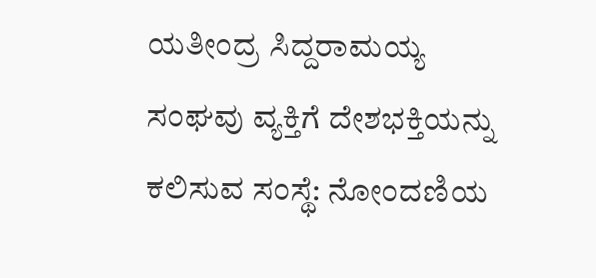ಯತೀಂದ್ರ ಸಿದ್ದರಾಮಯ್ಯ
ಸಂಘವು ವ್ಯಕ್ತಿಗೆ ದೇಶಭಕ್ತಿಯನ್ನು ಕಲಿಸುವ ಸಂಸ್ಥೆ: ನೋಂದಣಿಯ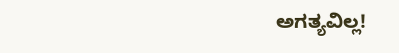ಅಗತ್ಯವಿಲ್ಲ!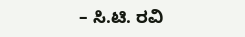– ಸಿ.ಟಿ. ರವಿ